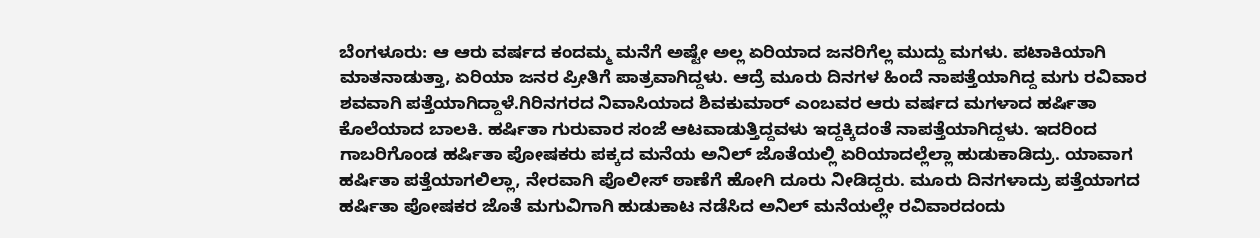ಬೆಂಗಳೂರು: ಆ ಆರು ವರ್ಷದ ಕಂದಮ್ಮ ಮನೆಗೆ ಅಷ್ಟೇ ಅಲ್ಲ ಏರಿಯಾದ ಜನರಿಗೆಲ್ಲ ಮುದ್ದು ಮಗಳು. ಪಟಾಕಿಯಾಗಿ ಮಾತನಾಡುತ್ತಾ, ಏರಿಯಾ ಜನರ ಪ್ರೀತಿಗೆ ಪಾತ್ರವಾಗಿದ್ದಳು. ಆದ್ರೆ ಮೂರು ದಿನಗಳ ಹಿಂದೆ ನಾಪತ್ತೆಯಾಗಿದ್ದ ಮಗು ರವಿವಾರ ಶವವಾಗಿ ಪತ್ತೆಯಾಗಿದ್ದಾಳೆ.ಗಿರಿನಗರದ ನಿವಾಸಿಯಾದ ಶಿವಕುಮಾರ್ ಎಂಬವರ ಆರು ವರ್ಷದ ಮಗಳಾದ ಹರ್ಷಿತಾ ಕೊಲೆಯಾದ ಬಾಲಕಿ. ಹರ್ಷಿತಾ ಗುರುವಾರ ಸಂಜೆ ಆಟವಾಡುತ್ತಿದ್ದವಳು ಇದ್ದಕ್ಕಿದಂತೆ ನಾಪತ್ತೆಯಾಗಿದ್ದಳು. ಇದರಿಂದ ಗಾಬರಿಗೊಂಡ ಹರ್ಷಿತಾ ಪೋಷಕರು ಪಕ್ಕದ ಮನೆಯ ಅನಿಲ್ ಜೊತೆಯಲ್ಲಿ ಏರಿಯಾದಲ್ಲೆಲ್ಲಾ ಹುಡುಕಾಡಿದ್ರು. ಯಾವಾಗ ಹರ್ಷಿತಾ ಪತ್ತೆಯಾಗಲಿಲ್ಲಾ, ನೇರವಾಗಿ ಪೊಲೀಸ್ ಠಾಣೆಗೆ ಹೋಗಿ ದೂರು ನೀಡಿದ್ದರು. ಮೂರು ದಿನಗಳಾದ್ರು ಪತ್ತೆಯಾಗದ ಹರ್ಷಿತಾ ಪೋಷಕರ ಜೊತೆ ಮಗುವಿಗಾಗಿ ಹುಡುಕಾಟ ನಡೆಸಿದ ಅನಿಲ್ ಮನೆಯಲ್ಲೇ ರವಿವಾರದಂದು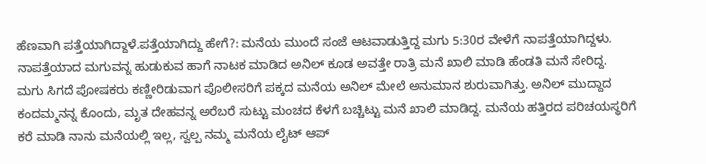ಹೆಣವಾಗಿ ಪತ್ತೆಯಾಗಿದ್ದಾಳೆ.ಪತ್ತೆಯಾಗಿದ್ದು ಹೇಗೆ?: ಮನೆಯ ಮುಂದೆ ಸಂಜೆ ಆಟವಾಡುತ್ತಿದ್ದ ಮಗು 5:30ರ ವೇಳೆಗೆ ನಾಪತ್ತೆಯಾಗಿದ್ದಳು. ನಾಪತ್ತೆಯಾದ ಮಗುವನ್ನ ಹುಡುಕುವ ಹಾಗೆ ನಾಟಕ ಮಾಡಿದ ಅನಿಲ್ ಕೂಡ ಅವತ್ತೇ ರಾತ್ರಿ ಮನೆ ಖಾಲಿ ಮಾಡಿ ಹೆಂಡತಿ ಮನೆ ಸೇರಿದ್ದ. ಮಗು ಸಿಗದೆ ಪೋಷಕರು ಕಣ್ಣೀರಿಡುವಾಗ ಪೊಲೀಸರಿಗೆ ಪಕ್ಕದ ಮನೆಯ ಅನಿಲ್ ಮೇಲೆ ಅನುಮಾನ ಶುರುವಾಗಿತ್ತು. ಅನಿಲ್ ಮುದ್ದಾದ ಕಂದಮ್ಮನನ್ನ ಕೊಂದು, ಮೃತ ದೇಹವನ್ನ ಅರೆಬರೆ ಸುಟ್ಟು ಮಂಚದ ಕೆಳಗೆ ಬಚ್ಚಿಟ್ಟು ಮನೆ ಖಾಲಿ ಮಾಡಿದ್ದ. ಮನೆಯ ಹತ್ತಿರದ ಪರಿಚಯಸ್ಥರಿಗೆ ಕರೆ ಮಾಡಿ ನಾನು ಮನೆಯಲ್ಲಿ ಇಲ್ಲ, ಸ್ವಲ್ಪ ನಮ್ಮ ಮನೆಯ ಲೈಟ್ ಆಪ್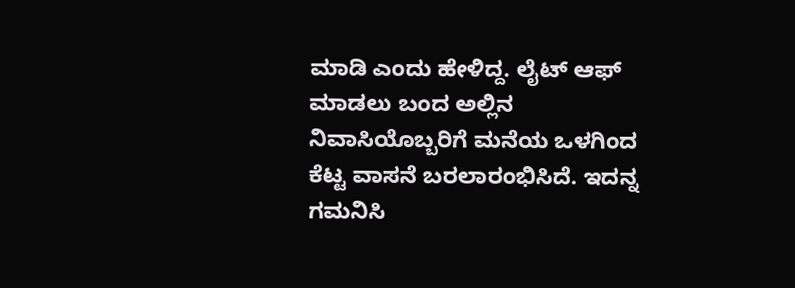ಮಾಡಿ ಎಂದು ಹೇಳಿದ್ದ. ಲೈಟ್ ಆಫ್ ಮಾಡಲು ಬಂದ ಅಲ್ಲಿನ ನಿವಾಸಿಯೊಬ್ಬರಿಗೆ ಮನೆಯ ಒಳಗಿಂದ ಕೆಟ್ಟ ವಾಸನೆ ಬರಲಾರಂಭಿಸಿದೆ. ಇದನ್ನ ಗಮನಿಸಿ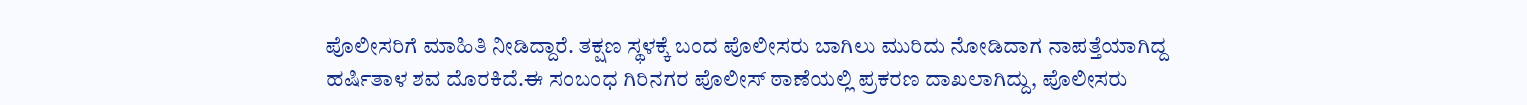ಪೊಲೀಸರಿಗೆ ಮಾಹಿತಿ ನೀಡಿದ್ದಾರೆ. ತಕ್ಷಣ ಸ್ಥಳಕ್ಕೆ ಬಂದ ಪೊಲೀಸರು ಬಾಗಿಲು ಮುರಿದು ನೋಡಿದಾಗ ನಾಪತ್ತೆಯಾಗಿದ್ದ ಹರ್ಷಿತಾಳ ಶವ ದೊರಕಿದೆ.ಈ ಸಂಬಂಧ ಗಿರಿನಗರ ಪೊಲೀಸ್ ಠಾಣೆಯಲ್ಲಿ ಪ್ರಕರಣ ದಾಖಲಾಗಿದ್ದು, ಪೊಲೀಸರು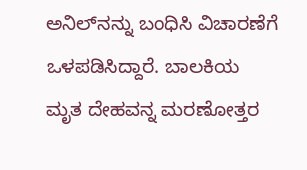ಅನಿಲ್‍ನನ್ನು ಬಂಧಿಸಿ ವಿಚಾರಣೆಗೆ ಒಳಪಡಿಸಿದ್ದಾರೆ. ಬಾಲಕಿಯ ಮೃತ ದೇಹವನ್ನ ಮರಣೋತ್ತರ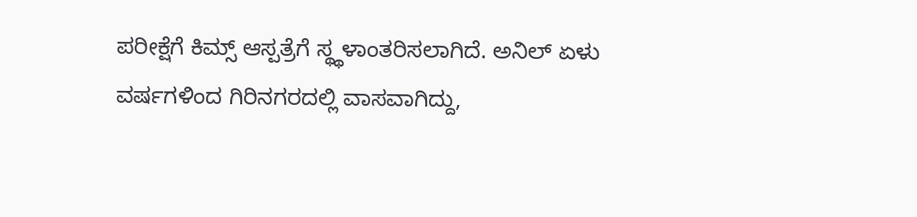ಪರೀಕ್ಷೆಗೆ ಕಿಮ್ಸ್ ಆಸ್ಪತ್ರೆಗೆ ಸ್ಥ್ಥಳಾಂತರಿಸಲಾಗಿದೆ. ಅನಿಲ್ ಏಳು ವರ್ಷಗಳಿಂದ ಗಿರಿನಗರದಲ್ಲಿ ವಾಸವಾಗಿದ್ದು,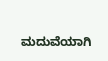ಮದುವೆಯಾಗಿ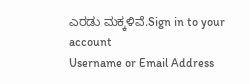ಎರಡು ಮಕ್ಕಳಿವೆ.Sign in to your account
Username or Email Address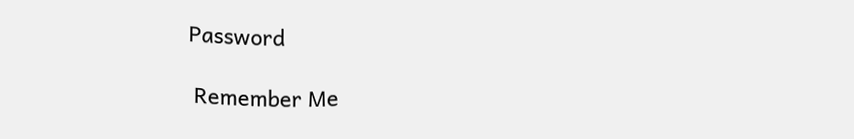Password

 Remember Me